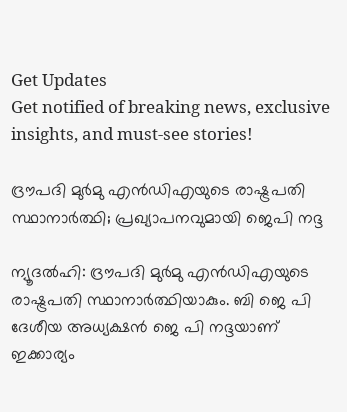Get Updates
Get notified of breaking news, exclusive insights, and must-see stories!

ദ്രൗപദി മുര്‍മു എന്‍ഡിഎയുടെ രാഷ്ട്രപതി സ്ഥാനാര്‍ത്ഥി; പ്രഖ്യാപനവുമായി ജെപി നദ്ദ

ന്യൂദല്‍ഹി: ദ്രൗപദി മുര്‍മു എന്‍ഡിഎയുടെ രാഷ്ട്രപതി സ്ഥാനാര്‍ത്ഥിയാകും. ബി ജെ പി ദേശീയ അധ്യക്ഷന്‍ ജെ പി നദ്ദയാണ് ഇക്കാര്യം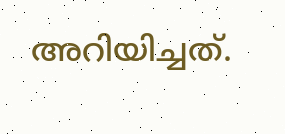അറിയിച്ചത്.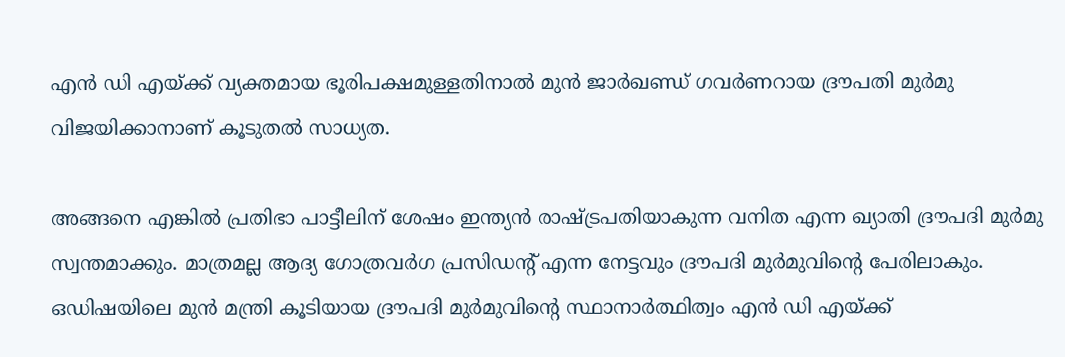എന്‍ ഡി എയ്ക്ക് വ്യക്തമായ ഭൂരിപക്ഷമുള്ളതിനാല്‍ മുന്‍ ജാര്‍ഖണ്ഡ് ഗവര്‍ണറായ ദ്രൗപതി മുര്‍മു വിജയിക്കാനാണ് കൂടുതല്‍ സാധ്യത.

അങ്ങനെ എങ്കില്‍ പ്രതിഭാ പാട്ടീലിന് ശേഷം ഇന്ത്യന്‍ രാഷ്ട്രപതിയാകുന്ന വനിത എന്ന ഖ്യാതി ദ്രൗപദി മുര്‍മു സ്വന്തമാക്കും. മാത്രമല്ല ആദ്യ ഗോത്രവര്‍ഗ പ്രസിഡന്റ് എന്ന നേട്ടവും ദ്രൗപദി മുര്‍മുവിന്റെ പേരിലാകും. ഒഡിഷയിലെ മുന്‍ മന്ത്രി കൂടിയായ ദ്രൗപദി മുര്‍മുവിന്റെ സ്ഥാനാര്‍ത്ഥിത്വം എന്‍ ഡി എയ്ക്ക്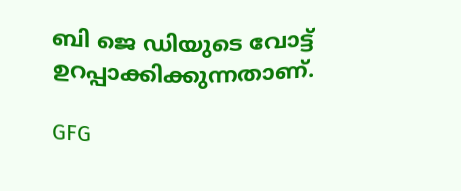ബി ജെ ഡിയുടെ വോട്ട് ഉറപ്പാക്കിക്കുന്നതാണ്.

GFG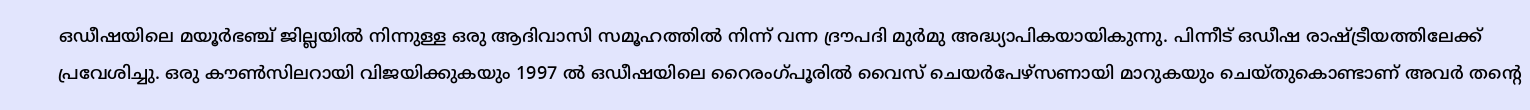ഒഡീഷയിലെ മയൂര്‍ഭഞ്ച് ജില്ലയില്‍ നിന്നുള്ള ഒരു ആദിവാസി സമൂഹത്തില്‍ നിന്ന് വന്ന ദ്രൗപദി മുര്‍മു അദ്ധ്യാപികയായികുന്നു. പിന്നീട് ഒഡീഷ രാഷ്ട്രീയത്തിലേക്ക് പ്രവേശിച്ചു. ഒരു കൗണ്‍സിലറായി വിജയിക്കുകയും 1997 ല്‍ ഒഡീഷയിലെ റൈരംഗ്പൂരില്‍ വൈസ് ചെയര്‍പേഴ്സണായി മാറുകയും ചെയ്തുകൊണ്ടാണ് അവര്‍ തന്റെ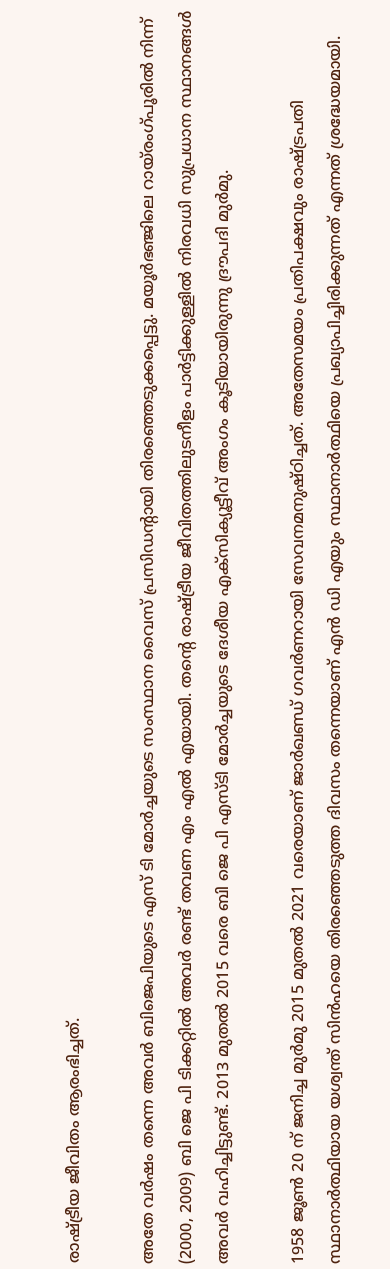രാഷ്ട്രീയ ജീവിതം ആരംഭിച്ചത്.

അതേ വര്‍ഷം തന്നെ അവര്‍ ബിജെപിയുടെ എസ് ടി മോര്‍ച്ചയുടെ സംസ്ഥാന വൈസ് പ്രസിഡന്റായി തിരഞ്ഞെടുക്കപ്പെട്ടു. മയൂര്‍ഭഞ്ജിലെ റായ്രംഗ്പൂരില്‍ നിന്ന് (2000, 2009) ബി ജെ പി ടിക്കറ്റില്‍ അവര്‍ രണ്ട് തവണ എം എല്‍ എയായി. തന്റെ രാഷ്ട്രീയ ജീവിതത്തിലുടനീളം പാര്‍ട്ടിക്കുള്ളില്‍ നിരവധി സുപ്രധാന സ്ഥാനങ്ങള്‍ അവര്‍ വഹിച്ചിട്ടുണ്ട്. 2013 മുതല്‍ 2015 വരെ ബി ജെ പി എസ്ടി മോര്‍ച്ചയുടെ ദേശീയ എക്സിക്യൂട്ടീവ് അംഗം കൂടിയായിരുന്നു ദ്രൗപദി മുര്‍മു.

1958 ജൂണ്‍ 20 ന് ജനിച്ച മുര്‍മു 2015 മുതല്‍ 2021 വരെയാണ് ജാര്‍ഖണ്ഡ് ഗവര്‍ണറായി സേവനമനുഷ്ഠിച്ചത്. അതേസമയം പ്രതിപക്ഷവും രാഷ്ട്രപതി സ്ഥാനാര്‍ത്ഥിയായ യശ്വന്ത് സിന്‍ഹയെ തിരഞ്ഞെടുത്ത ദിവസം തന്നെയാണ് എന്‍ ഡി എയും സ്ഥാനാര്‍ത്ഥിയെ പ്രഖ്യാപിച്ചിരിക്കുന്നത് എന്നത് ശ്രദ്ധേയമായി.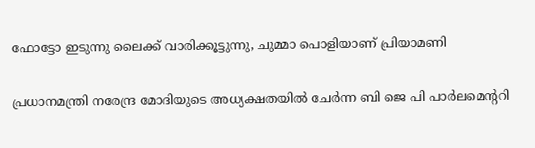ഫോട്ടോ ഇടുന്നു ലൈക്ക് വാരിക്കൂട്ടുന്നു, ചുമ്മാ പൊളിയാണ് പ്രിയാമണി

പ്രധാനമന്ത്രി നരേന്ദ്ര മോദിയുടെ അധ്യക്ഷതയില്‍ ചേര്‍ന്ന ബി ജെ പി പാര്‍ലമെന്ററി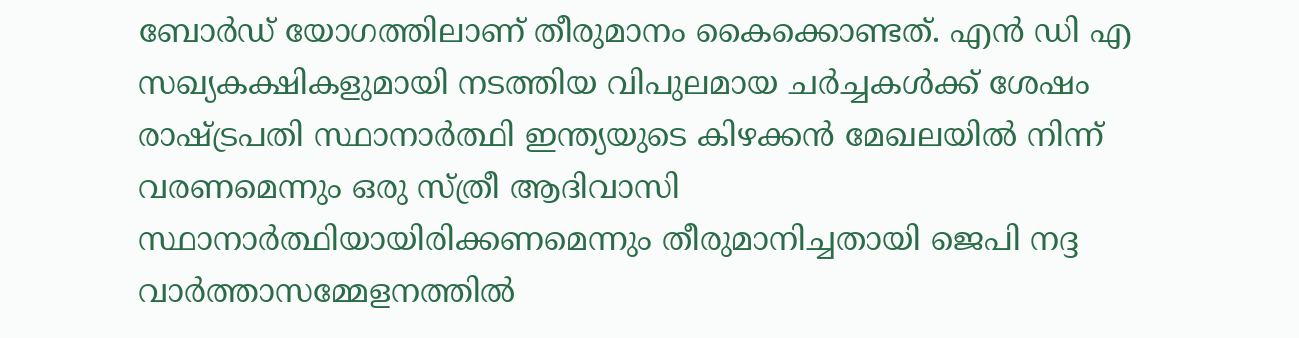ബോര്‍ഡ് യോഗത്തിലാണ് തീരുമാനം കൈക്കൊണ്ടത്. എന്‍ ഡി എ സഖ്യകക്ഷികളുമായി നടത്തിയ വിപുലമായ ചര്‍ച്ചകള്‍ക്ക് ശേഷം രാഷ്ട്രപതി സ്ഥാനാര്‍ത്ഥി ഇന്ത്യയുടെ കിഴക്കന്‍ മേഖലയില്‍ നിന്ന് വരണമെന്നും ഒരു സ്ത്രീ ആദിവാസി സ്ഥാനാര്‍ത്ഥിയായിരിക്കണമെന്നും തീരുമാനിച്ചതായി ജെപി നദ്ദ വാര്‍ത്താസമ്മേളനത്തില്‍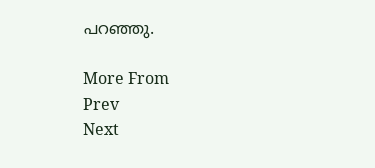പറഞ്ഞു.

More From
Prev
Next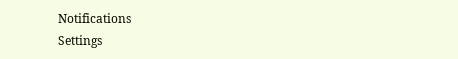Notifications
Settings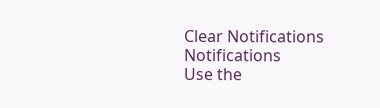Clear Notifications
Notifications
Use the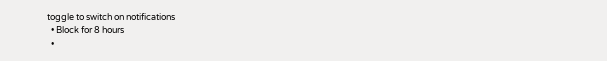toggle to switch on notifications
  • Block for 8 hours
  •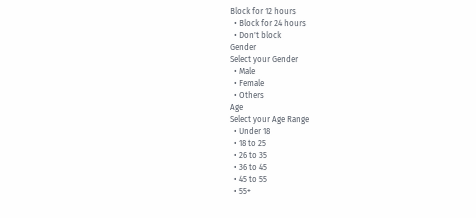Block for 12 hours
  • Block for 24 hours
  • Don't block
Gender
Select your Gender
  • Male
  • Female
  • Others
Age
Select your Age Range
  • Under 18
  • 18 to 25
  • 26 to 35
  • 36 to 45
  • 45 to 55
  • 55+